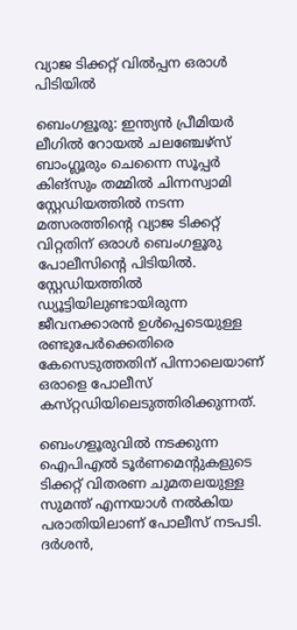വ്യാജ ടിക്കറ്റ് വില്‍പ്പന ഒരാള്‍ പിടിയില്‍

ബെംഗളൂരു: ഇന്ത്യന്‍ പ്രീമിയര്‍ ലീഗില്‍ റോയല്‍ ചലഞ്ചേഴ്‌സ് ബാംഗ്ലൂരും ചെന്നൈ സൂപ്പര്‍ കിങ്‌സും തമ്മില്‍ ചിന്നസ്വാമി സ്റ്റേഡിയത്തില്‍ നടന്ന മത്സരത്തിന്‍റെ വ്യാജ ടിക്കറ്റ് വിറ്റതിന് ഒരാള്‍ ബെംഗളൂരു പോലീസിന്‍റെ പിടിയില്‍. സ്റ്റേഡിയത്തില്‍ ഡ്യൂട്ടിയിലുണ്ടായിരുന്ന ജീവനക്കാരന്‍ ഉള്‍പ്പെടെയുള്ള രണ്ടുപേര്‍ക്കെതിരെ കേസെടുത്തതിന് പിന്നാലെയാണ് ഒരാളെ പോലീസ് കസ്‌റ്റഡിയിലെടുത്തിരിക്കുന്നത്.

ബെംഗളൂരുവില്‍ നടക്കുന്ന ഐപിഎല്‍ ടൂര്‍ണമെന്‍റുകളുടെ ടിക്കറ്റ് വിതരണ ചുമതലയുള്ള സുമന്ത് എന്നയാള്‍ നല്‍കിയ പരാതിയിലാണ് പോലീസ് നടപടി. ദര്‍ശന്‍,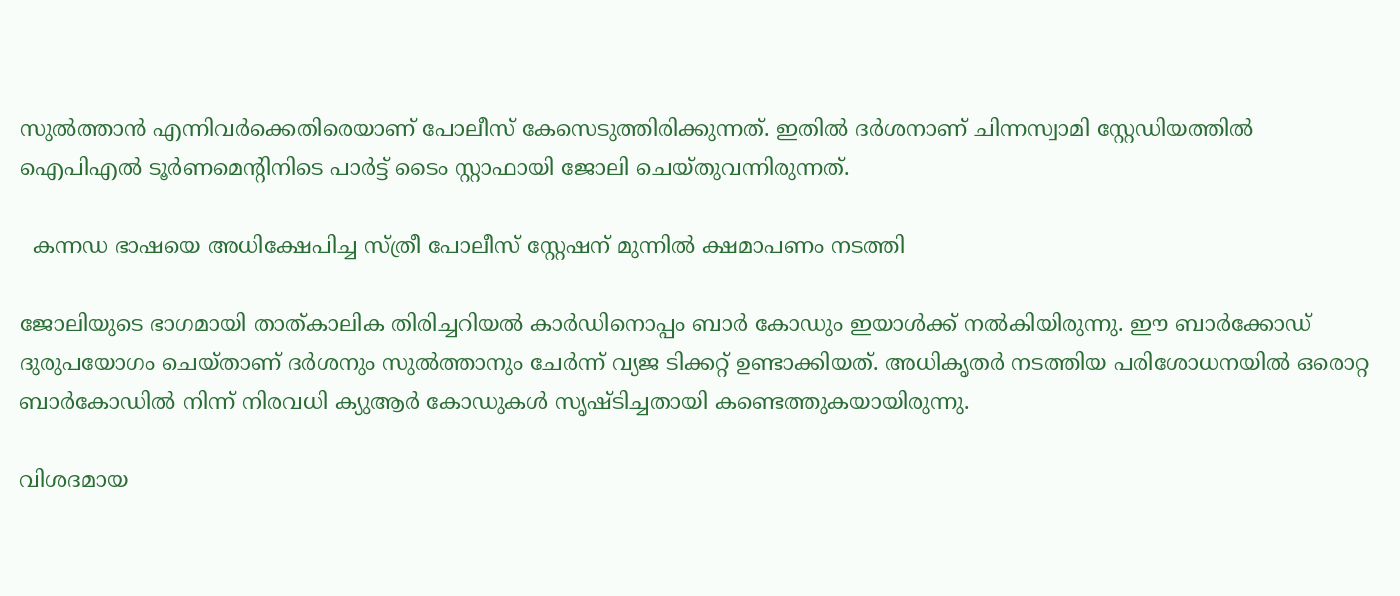സുല്‍ത്താന്‍ എന്നിവര്‍ക്കെതിരെയാണ് പോലീസ് കേസെടുത്തിരിക്കുന്നത്. ഇതില്‍ ദര്‍ശനാണ് ചിന്നസ്വാമി സ്റ്റേഡിയത്തില്‍ ഐപിഎല്‍ ടൂര്‍ണമെന്‍റിനിടെ പാര്‍ട്ട് ടൈം സ്റ്റാഫായി ജോലി ചെയ്‌തുവന്നിരുന്നത്.

  കന്നഡ ഭാഷയെ അധിക്ഷേപിച്ച സ്ത്രീ പോലീസ് സ്റ്റേഷന് മുന്നിൽ ക്ഷമാപണം നടത്തി

ജോലിയുടെ ഭാഗമായി താത്കാലിക തിരിച്ചറിയല്‍ കാര്‍ഡിനൊപ്പം ബാര്‍ കോഡും ഇയാള്‍ക്ക് നല്‍കിയിരുന്നു. ഈ ബാര്‍ക്കോഡ് ദുരുപയോഗം ചെയ്‌താണ് ദര്‍ശനും സുല്‍ത്താനും ചേര്‍ന്ന് വ്യജ ടിക്കറ്റ് ഉണ്ടാക്കിയത്. അധികൃതര്‍ നടത്തിയ പരിശോധനയില്‍ ഒരൊറ്റ ബാര്‍കോഡില്‍ നിന്ന് നിരവധി ക്യുആര്‍ കോഡുകള്‍ സൃഷ്‌ടിച്ചതായി കണ്ടെത്തുകയായിരുന്നു.

വിശദമായ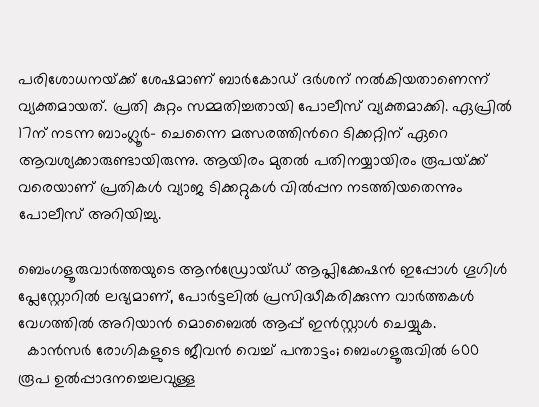പരിശോധനയ്‌ക്ക് ശേഷമാണ് ബാര്‍കോഡ് ദര്‍ശന് നല്‍കിയതാണെന്ന് വ്യക്തമായത്. പ്രതി കുറ്റം സമ്മതിച്ചതായി പോലീസ് വ്യക്തമാക്കി. ഏപ്രില്‍ 17ന് നടന്ന ബാംഗ്ലൂര്‍- ചെന്നൈ മത്സരത്തിന്‍റെ ടിക്കറ്റിന് ഏറെ ആവശ്യക്കാരുണ്ടായിരുന്നു. ആയിരം മുതല്‍ പതിനയ്യായിരം രൂപയ്‌ക്ക് വരെയാണ് പ്രതികള്‍ വ്യാജ ടിക്കറ്റുകള്‍ വില്‍പ്പന നടത്തിയതെന്നും പോലീസ് അറിയിച്ചു.

ബെംഗളൂരുവാർത്തയുടെ ആൻഡ്രോയ്ഡ് ആപ്ലിക്കേഷൻ ഇപ്പോൾ ഗൂഗിൾ പ്ലേസ്റ്റോറിൽ ലഭ്യമാണ്, പോർട്ടലിൽ പ്രസിദ്ധീകരിക്കുന്ന വാർത്തകൾ വേഗത്തിൽ അറിയാൻ മൊബൈൽ ആപ്പ് ഇൻസ്റ്റാൾ ചെയ്യുക.
  കാൻസർ രോഗികളുടെ ജീവൻ വെച്ച് പന്താട്ടം; ബെംഗളൂരുവിൽ 600 രൂപ ഉൽപ്പാദനച്ചെലവുള്ള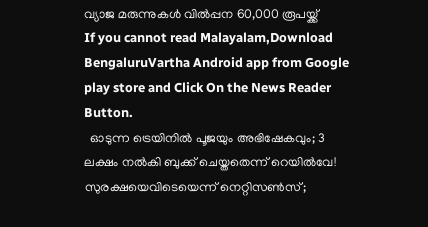വ്യാജ മരുന്നുകൾ വിൽപ്പന 60,000 രൂപയ്ക്ക്
If you cannot read Malayalam,Download BengaluruVartha Android app from Google play store and Click On the News Reader Button.
  ഓടുന്ന ട്രെയിനിൽ പൂജയും അഭിഷേകവും; 3 ലക്ഷം നൽകി ബുക്ക് ചെയ്തതെന്ന് റെയിൽവേ! സുരക്ഷയെവിടെയെന്ന് നെറ്റിസൺസ്;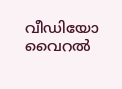വീഡിയോ വൈറൽ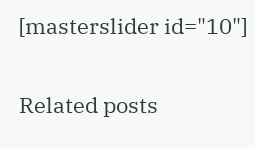[masterslider id="10"]

Related posts